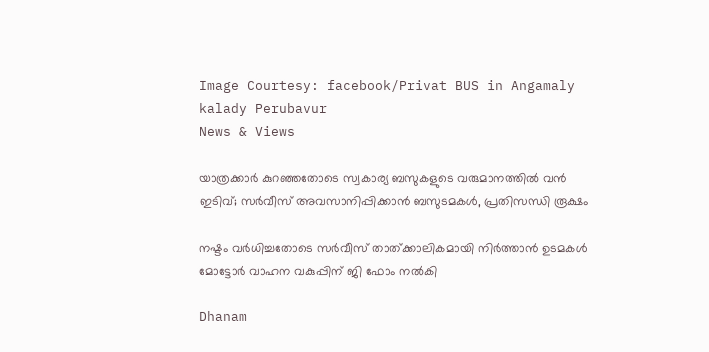Image Courtesy: facebook/Privat BUS in Angamaly kalady Perubavur
News & Views

യാത്രക്കാര്‍ കുറഞ്ഞതോടെ സ്വകാര്യ ബസുകളുടെ വരുമാനത്തില്‍ വന്‍ ഇടിവ്; സര്‍വീസ് അവസാനിപ്പിക്കാന്‍ ബസുടമകള്‍, പ്രതിസന്ധി രൂക്ഷം

നഷ്ടം വര്‍ധിച്ചതോടെ സര്‍വീസ് താത്ക്കാലികമായി നിര്‍ത്താന്‍ ഉടമകള്‍ മോട്ടോര്‍ വാഹന വകുപ്പിന് ജി ഫോം നല്‍കി

Dhanam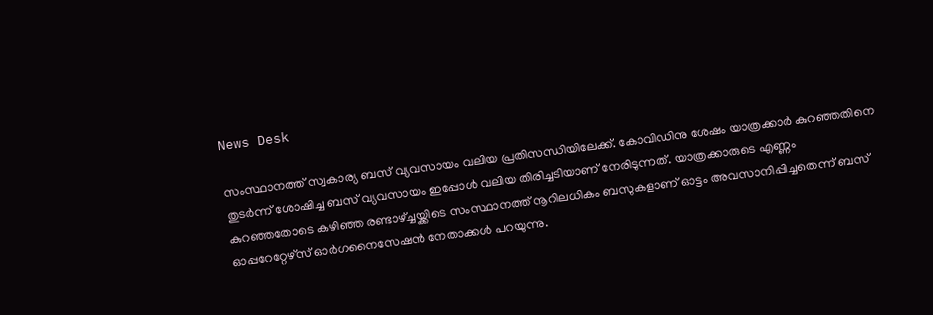News Desk

സംസ്ഥാനത്ത് സ്വകാര്യ ബസ് വ്യവസായം വലിയ പ്രതിസന്ധിയിലേക്ക്. കോവിഡിനു ശേഷം യാത്രക്കാര്‍ കുറഞ്ഞതിനെ തുടര്‍ന്ന് ശോഷിച്ച ബസ് വ്യവസായം ഇപ്പോള്‍ വലിയ തിരിച്ചടിയാണ് നേരിടുന്നത്. യാത്രക്കാരുടെ എണ്ണം കുറഞ്ഞതോടെ കഴിഞ്ഞ രണ്ടാഴ്ച്ചയ്ക്കിടെ സംസ്ഥാനത്ത് നൂറിലധികം ബസുകളാണ് ഓട്ടം അവസാനിപ്പിച്ചതെന്ന് ബസ് ഓപ്പറേറ്റേഴ്‌സ് ഓര്‍ഗനൈസേഷന്‍ നേതാക്കള്‍ പറയുന്നു.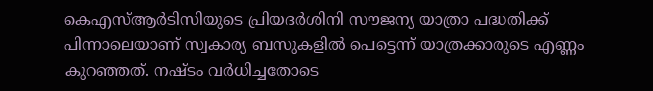കെഎസ്ആര്‍ടിസിയുടെ പ്രിയദര്‍ശിനി സൗജന്യ യാത്രാ പദ്ധതിക്ക് പിന്നാലെയാണ് സ്വകാര്യ ബസുകളില്‍ പെട്ടെന്ന് യാത്രക്കാരുടെ എണ്ണം കുറഞ്ഞത്. നഷ്ടം വര്‍ധിച്ചതോടെ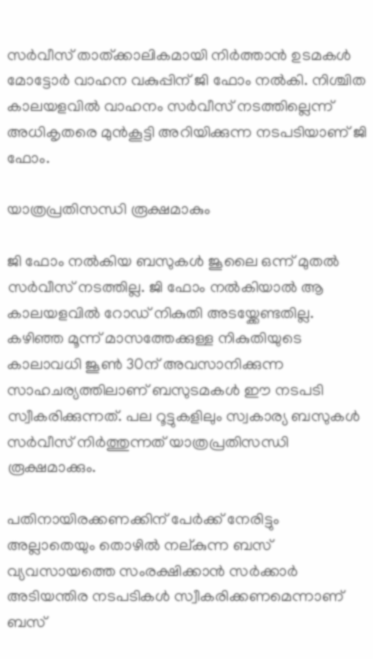സര്‍വീസ് താത്ക്കാലികമായി നിര്‍ത്താന്‍ ഉടമകള്‍ മോട്ടോര്‍ വാഹന വകുപ്പിന് ജി ഫോം നല്‍കി. നിശ്ചിത കാലയളവില്‍ വാഹനം സര്‍വീസ് നടത്തില്ലെന്ന് അധികൃതരെ മുന്‍കൂട്ടി അറിയിക്കുന്ന നടപടിയാണ് ജി ഫോം.

യാത്രപ്രതിസന്ധി രൂക്ഷമാകും

ജി ഫോം നല്‍കിയ ബസുകള്‍ ജൂലൈ ഒന്ന് മുതല്‍ സര്‍വീസ് നടത്തില്ല. ജി ഫോം നല്‍കിയാല്‍ ആ കാലയളവില്‍ റോഡ് നികുതി അടയ്ക്കേണ്ടതില്ല. കഴിഞ്ഞ മൂന്ന് മാസത്തേക്കുള്ള നികുതിയുടെ കാലാവധി ജൂണ്‍ 30ന് അവസാനിക്കുന്ന സാഹചര്യത്തിലാണ് ബസുടമകള്‍ ഈ നടപടി സ്വീകരിക്കുന്നത്. പല റൂട്ടുകളിലും സ്വകാര്യ ബസുകള്‍ സര്‍വീസ് നിര്‍ത്തുന്നത് യാത്രപ്രതിസന്ധി രൂക്ഷമാക്കും.

പതിനായിരക്കണക്കിന് പേര്‍ക്ക് നേരിട്ടും അല്ലാതെയും തൊഴില്‍ നല്കുന്ന ബസ് വ്യവസായത്തെ സംരക്ഷിക്കാന്‍ സര്‍ക്കാര്‍ അടിയന്തിര നടപടികള്‍ സ്വീകരിക്കണമെന്നാണ് ബസ്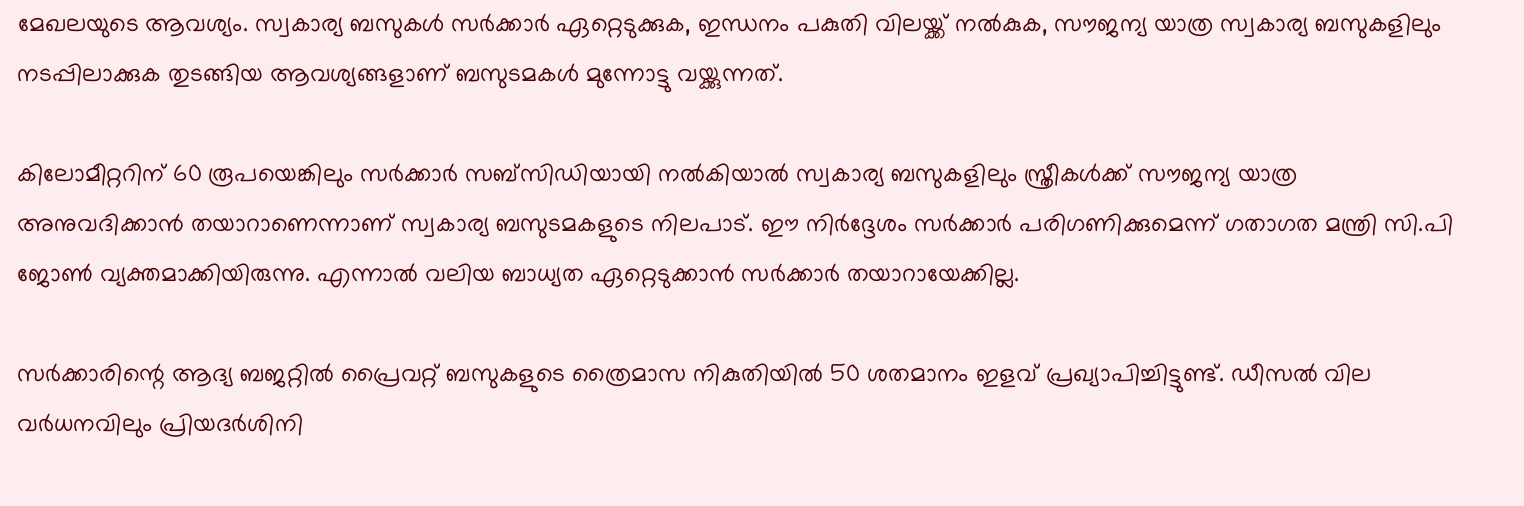മേഖലയുടെ ആവശ്യം. സ്വകാര്യ ബസുകള്‍ സര്‍ക്കാര്‍ ഏറ്റെടുക്കുക, ഇന്ധനം പകുതി വിലയ്ക്ക് നല്‍കുക, സൗജന്യ യാത്ര സ്വകാര്യ ബസുകളിലും നടപ്പിലാക്കുക തുടങ്ങിയ ആവശ്യങ്ങളാണ് ബസുടമകള്‍ മുന്നോട്ടു വയ്ക്കുന്നത്.

കിലോമീറ്ററിന് 60 രൂപയെങ്കിലും സര്‍ക്കാര്‍ സബ്സിഡിയായി നല്‍കിയാല്‍ സ്വകാര്യ ബസുകളിലും സ്ത്രീകള്‍ക്ക് സൗജന്യ യാത്ര അനുവദിക്കാന്‍ തയാറാണെന്നാണ് സ്വകാര്യ ബസുടമകളുടെ നിലപാട്. ഈ നിര്‍ദ്ദേശം സര്‍ക്കാര്‍ പരിഗണിക്കുമെന്ന് ഗതാഗത മന്ത്രി സി.പി ജോണ്‍ വ്യക്തമാക്കിയിരുന്നു. എന്നാല്‍ വലിയ ബാധ്യത ഏറ്റെടുക്കാന്‍ സര്‍ക്കാര്‍ തയാറായേക്കില്ല.

സര്‍ക്കാരിന്റെ ആദ്യ ബജറ്റില്‍ പ്രൈവറ്റ് ബസുകളുടെ ത്രൈമാസ നികുതിയില്‍ 50 ശതമാനം ഇളവ് പ്രഖ്യാപിച്ചിട്ടുണ്ട്. ഡീസല്‍ വില വര്‍ധനവിലും പ്രിയദര്‍ശിനി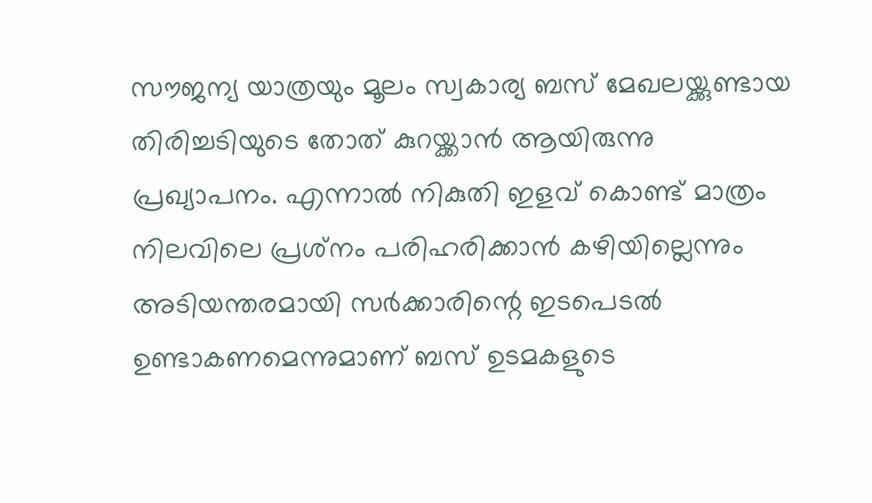സൗജന്യ യാത്രയും മൂലം സ്വകാര്യ ബസ് മേഖലയ്ക്കുണ്ടായ തിരിച്ചടിയുടെ തോത് കുറയ്ക്കാന്‍ ആയിരുന്നു പ്രഖ്യാപനം. എന്നാല്‍ നികുതി ഇളവ് കൊണ്ട് മാത്രം നിലവിലെ പ്രശ്‌നം പരിഹരിക്കാന്‍ കഴിയില്ലെന്നും അടിയന്തരമായി സര്‍ക്കാരിന്റെ ഇടപെടല്‍ ഉണ്ടാകണമെന്നുമാണ് ബസ് ഉടമകളുടെ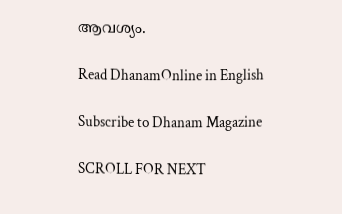ആവശ്യം.

Read DhanamOnline in English

Subscribe to Dhanam Magazine

SCROLL FOR NEXT